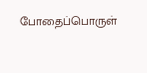போதைப்பொருள்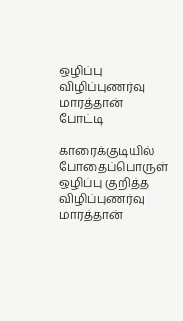ஒழிப்பு விழிப்புணர்வு மாரத்தான் போட்டி

காரைக்குடியில் போதைப்பொருள் ஒழிப்பு குறித்த விழிப்புணர்வு மாரத்தான்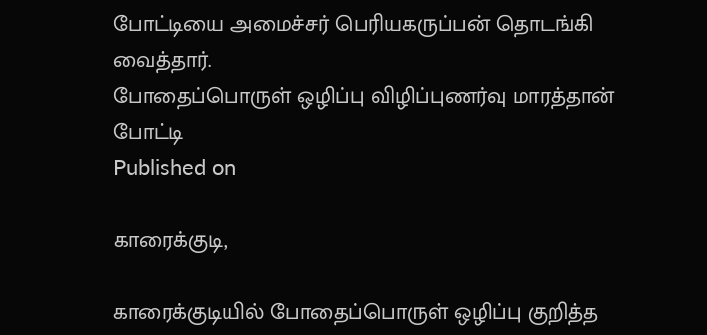போட்டியை அமைச்சர் பெரியகருப்பன் தொடங்கி வைத்தார்.
போதைப்பொருள் ஒழிப்பு விழிப்புணர்வு மாரத்தான் போட்டி
Published on

காரைக்குடி,

காரைக்குடியில் போதைப்பொருள் ஒழிப்பு குறித்த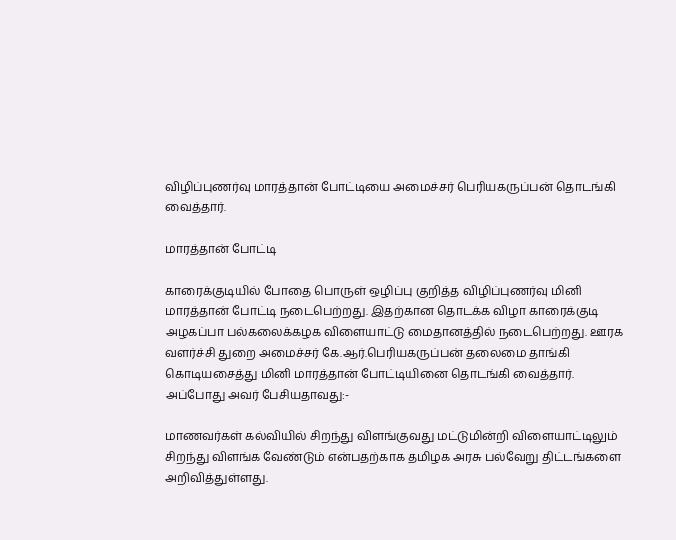விழிப்புணர்வு மாரத்தான் போட்டியை அமைச்சர் பெரியகருப்பன் தொடங்கி வைத்தார்.

மாரத்தான் போட்டி

காரைக்குடியில் போதை பொருள் ஒழிப்பு குறித்த விழிப்புணர்வு மினி மாரத்தான் போட்டி நடைபெற்றது. இதற்கான தொடக்க விழா காரைக்குடி அழகப்பா பல்கலைக்கழக விளையாட்டு மைதானத்தில் நடைபெற்றது. ஊரக வளர்ச்சி துறை அமைச்சர் கே.ஆர்.பெரியகருப்பன் தலைமை தாங்கி கொடியசைத்து மினி மாரத்தான் போட்டியினை தொடங்கி வைத்தார். அப்போது அவர் பேசியதாவது:-

மாணவர்கள் கல்வியில் சிறந்து விளங்குவது மட்டுமின்றி விளையாட்டிலும் சிறந்து விளங்க வேண்டும் என்பதற்காக தமிழக அரசு பல்வேறு திட்டங்களை அறிவித்துள்ளது.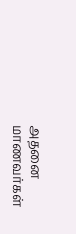அதனை மாணவர்கள்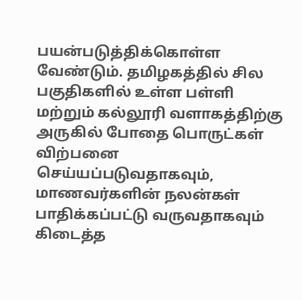பயன்படுத்திக்கொள்ள வேண்டும். தமிழகத்தில் சில பகுதிகளில் உள்ள பள்ளி மற்றும் கல்லூரி வளாகத்திற்கு அருகில் போதை பொருட்கள் விற்பனை செய்யப்படுவதாகவும், மாணவர்களின் நலன்கள் பாதிக்கப்பட்டு வருவதாகவும் கிடைத்த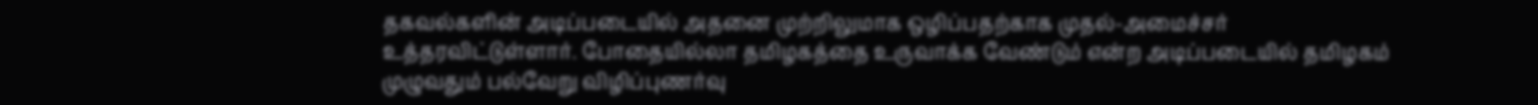தகவல்களின் அடிப்படையில் அதனை முற்றிலுமாக ஒழிப்பதற்காக முதல்-அமைச்சர் உத்தரவிட்டுள்ளார். போதையில்லா தமிழகத்தை உருவாக்க வேண்டும் என்ற அடிப்படையில் தமிழகம் முழுவதும் பல்வேறு விழிப்புணர்வு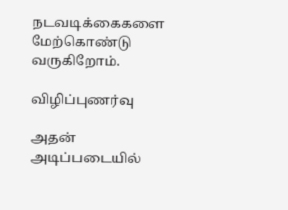நடவடிக்கைகளை மேற்கொண்டு வருகிறோம்.

விழிப்புணர்வு

அதன் அடிப்படையில்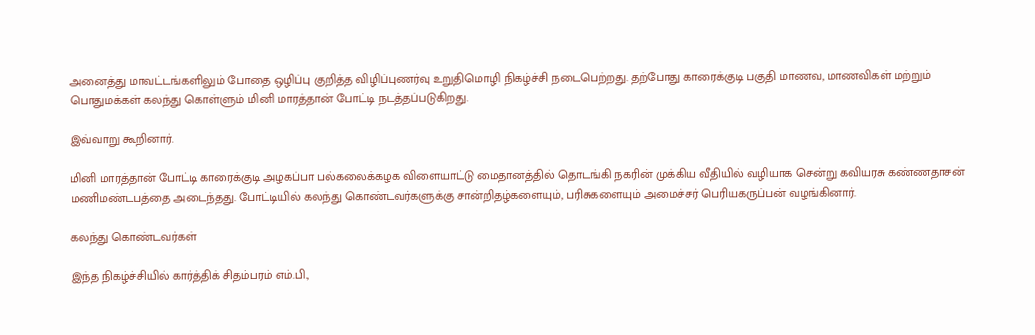அனைத்து மாவட்டங்களிலும் போதை ஒழிப்பு குறித்த விழிப்புணர்வு உறுதிமொழி நிகழ்ச்சி நடைபெற்றது. தற்போது காரைக்குடி பகுதி மாணவ, மாணவிகள் மற்றும் பொதுமக்கள் கலந்து கொள்ளும் மினி மாரத்தான் போட்டி நடத்தப்படுகிறது.

இவ்வாறு கூறினார்.

மினி மாரத்தான் போட்டி காரைக்குடி அழகப்பா பல்கலைக்கழக விளையாட்டு மைதானத்தில் தொடங்கி நகரின் முக்கிய வீதியில் வழியாக சென்று கவியரசு கண்ணதாசன் மணிமண்டபத்தை அடைந்தது. போட்டியில் கலந்து கொண்டவர்களுக்கு சான்றிதழ்களையும், பரிசுகளையும் அமைச்சர் பெரியகருப்பன் வழங்கினார்.

கலந்து கொண்டவர்கள்

இந்த நிகழ்ச்சியில் கார்த்திக் சிதம்பரம் எம்.பி.,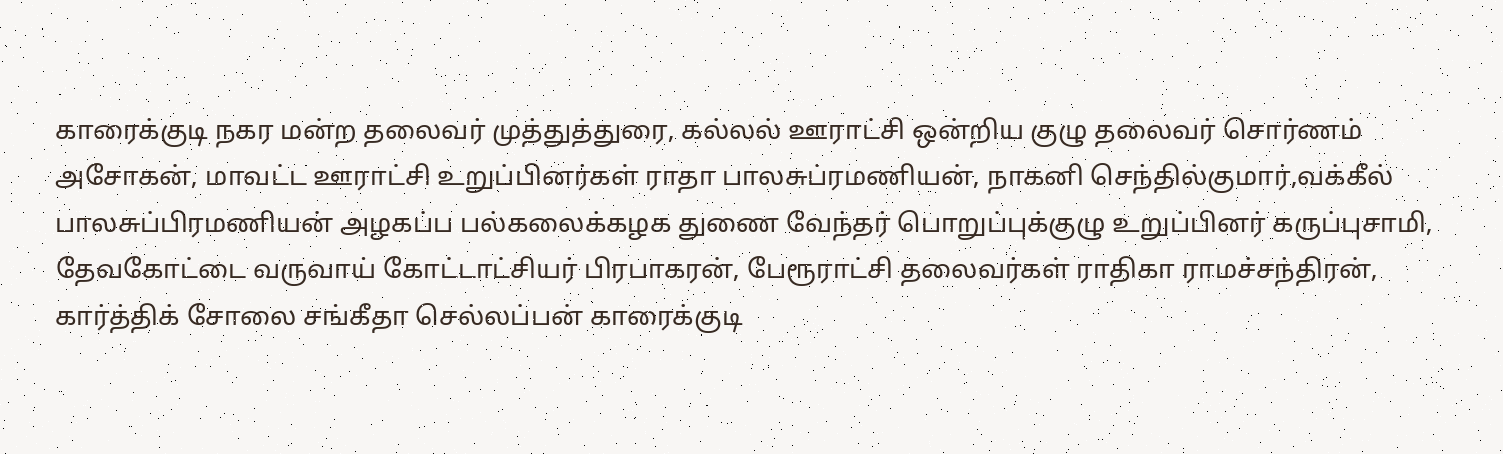காரைக்குடி நகர மன்ற தலைவர் முத்துத்துரை, கல்லல் ஊராட்சி ஒன்றிய குழு தலைவர் சொர்ணம் அசோகன், மாவட்ட ஊராட்சி உறுப்பினர்கள் ராதா பாலசுப்ரமணியன், நாகனி செந்தில்குமார்,வக்கீல் பாலசுப்பிரமணியன் அழகப்ப பல்கலைக்கழக துணை வேந்தர் பொறுப்புக்குழு உறுப்பினர் கருப்புசாமி, தேவகோட்டை வருவாய் கோட்டாட்சியர் பிரபாகரன், பேரூராட்சி தலைவர்கள் ராதிகா ராமச்சந்திரன், கார்த்திக் சோலை சங்கீதா செல்லப்பன் காரைக்குடி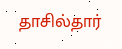தாசில்தார்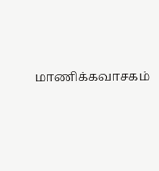மாணிக்கவாசகம்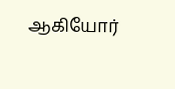ஆகியோர்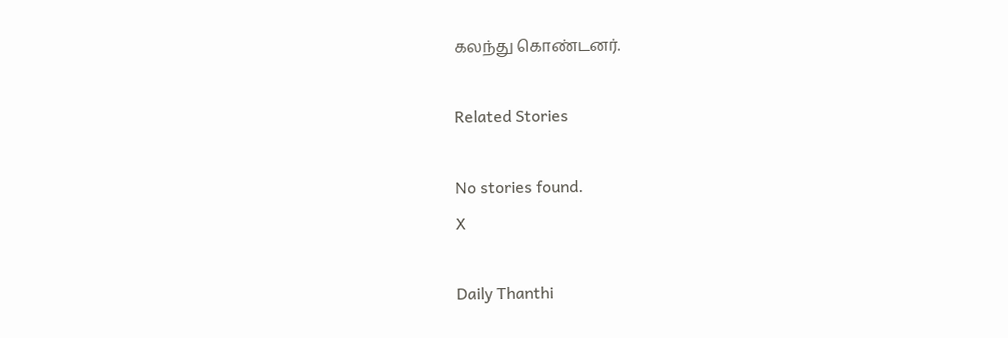கலந்து கொண்டனர்.

Related Stories

No stories found.
X

Daily Thanthi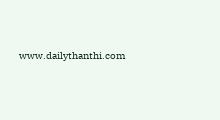www.dailythanthi.com